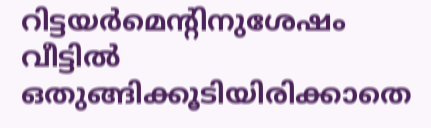റിട്ടയർമെന്റിനുശേഷം വീട്ടിൽ ഒതുങ്ങിക്കൂടിയിരിക്കാതെ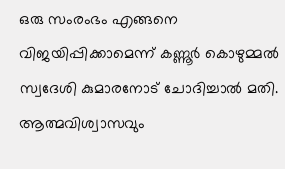ഒരു സംരംഭം എങ്ങനെ വിജയിപ്പിക്കാമെന്ന് കണ്ണൂർ കൊഴുമ്മൽ സ്വദേശി കുമാരനോട് ചോദിച്ചാൽ മതി. ആത്മവിശ്വാസവും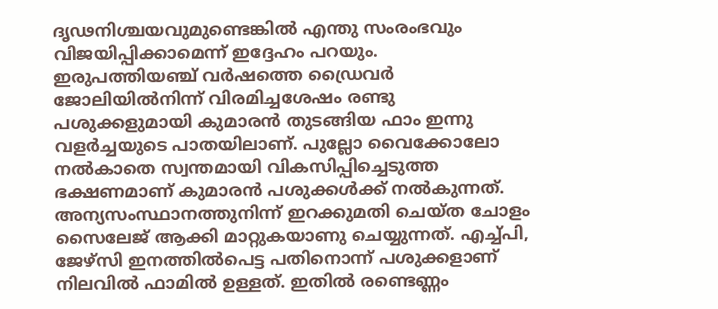ദൃഢനിശ്ചയവുമുണ്ടെങ്കിൽ എന്തു സംരംഭവും വിജയിപ്പിക്കാമെന്ന് ഇദ്ദേഹം പറയും.
ഇരുപത്തിയഞ്ച് വർഷത്തെ ഡ്രൈവർ ജോലിയിൽനിന്ന് വിരമിച്ചശേഷം രണ്ടു പശുക്കളുമായി കുമാരൻ തുടങ്ങിയ ഫാം ഇന്നു വളർച്ചയുടെ പാതയിലാണ്. പുല്ലോ വൈക്കോലോ നൽകാതെ സ്വന്തമായി വികസിപ്പിച്ചെടുത്ത ഭക്ഷണമാണ് കുമാരൻ പശുക്കൾക്ക് നൽകുന്നത്.
അന്യസംസ്ഥാനത്തുനിന്ന് ഇറക്കുമതി ചെയ്ത ചോളം സൈലേജ് ആക്കി മാറ്റുകയാണു ചെയ്യുന്നത്. എച്ച്പി, ജേഴ്സി ഇനത്തിൽപെട്ട പതിനൊന്ന് പശുക്കളാണ് നിലവിൽ ഫാമിൽ ഉള്ളത്. ഇതിൽ രണ്ടെണ്ണം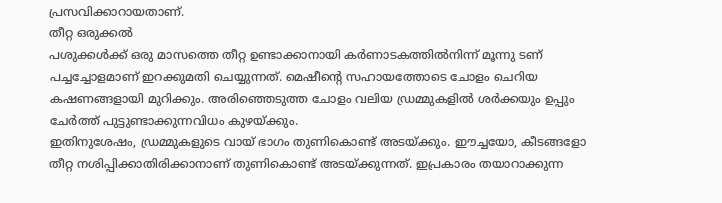പ്രസവിക്കാറായതാണ്.
തീറ്റ ഒരുക്കൽ
പശുക്കൾക്ക് ഒരു മാസത്തെ തീറ്റ ഉണ്ടാക്കാനായി കർണാടകത്തിൽനിന്ന് മൂന്നു ടണ് പച്ചച്ചോളമാണ് ഇറക്കുമതി ചെയ്യുന്നത്. മെഷീന്റെ സഹായത്തോടെ ചോളം ചെറിയ കഷണങ്ങളായി മുറിക്കും. അരിഞ്ഞെടുത്ത ചോളം വലിയ ഡ്രമ്മുകളിൽ ശർക്കയും ഉപ്പും ചേർത്ത് പുട്ടുണ്ടാക്കുന്നവിധം കുഴയ്ക്കും.
ഇതിനുശേഷം, ഡ്രമ്മുകളുടെ വായ് ഭാഗം തുണികൊണ്ട് അടയ്ക്കും. ഈച്ചയോ, കീടങ്ങളോ തീറ്റ നശിപ്പിക്കാതിരിക്കാനാണ് തുണികൊണ്ട് അടയ്ക്കുന്നത്. ഇപ്രകാരം തയാറാക്കുന്ന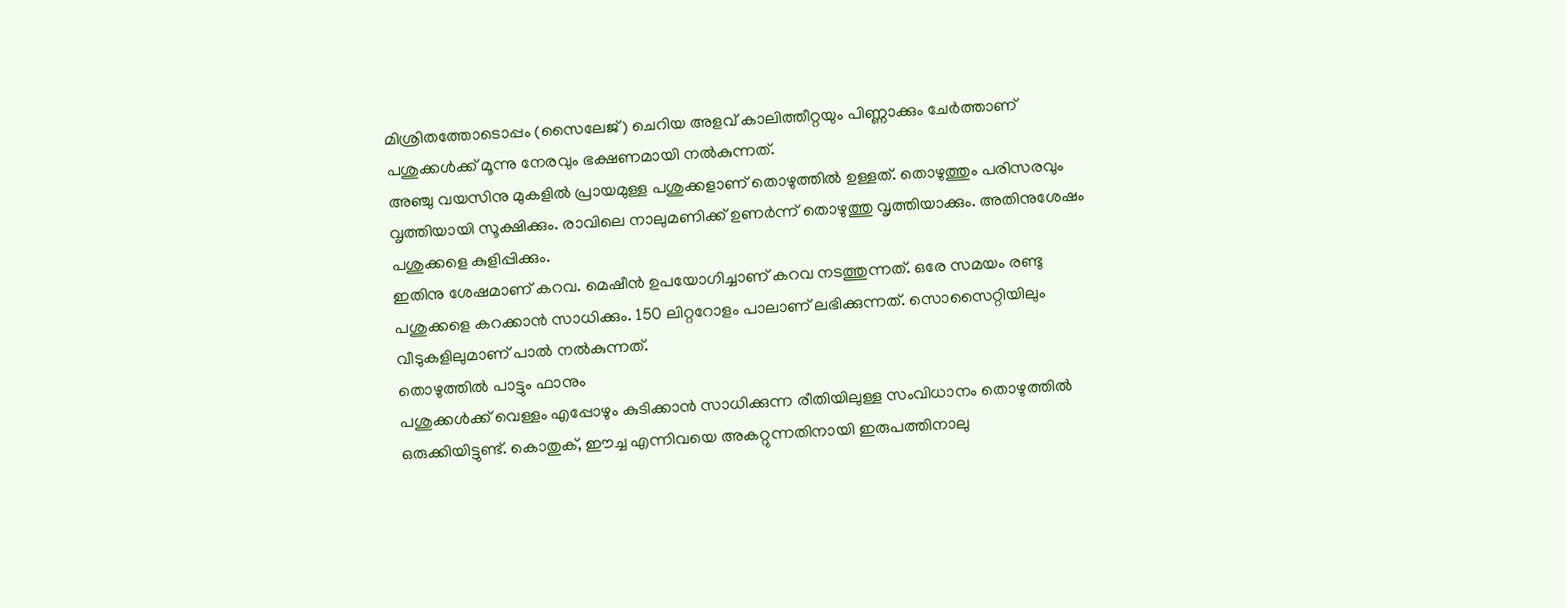മിശ്രിതത്തോടൊപ്പം (സൈലേജ്) ചെറിയ അളവ് കാലിത്തീറ്റയും പിണ്ണാക്കും ചേർത്താണ് പശുക്കൾക്ക് മൂന്നു നേരവും ഭക്ഷണമായി നൽകുന്നത്.
അഞ്ചു വയസിനു മുകളിൽ പ്രായമുള്ള പശുക്കളാണ് തൊഴുത്തിൽ ഉള്ളത്. തൊഴുത്തും പരിസരവും വൃത്തിയായി സൂക്ഷിക്കും. രാവിലെ നാലുമണിക്ക് ഉണർന്ന് തൊഴുത്തു വൃത്തിയാക്കും. അതിനുശേഷം പശുക്കളെ കുളിപ്പിക്കും.
ഇതിനു ശേഷമാണ് കറവ. മെഷീൻ ഉപയോഗിച്ചാണ് കറവ നടത്തുന്നത്. ഒരേ സമയം രണ്ടു പശുക്കളെ കറക്കാൻ സാധിക്കും. 150 ലിറ്ററോളം പാലാണ് ലഭിക്കുന്നത്. സൊസൈറ്റിയിലും വീടുകളിലുമാണ് പാൽ നൽകുന്നത്.
തൊഴുത്തിൽ പാട്ടും ഫാനും
പശുക്കൾക്ക് വെള്ളം എപ്പോഴും കുടിക്കാൻ സാധിക്കുന്ന രീതിയിലുള്ള സംവിധാനം തൊഴുത്തിൽ ഒരുക്കിയിട്ടുണ്ട്. കൊതുക്, ഈച്ച എന്നിവയെ അകറ്റുന്നതിനായി ഇരുപത്തിനാലു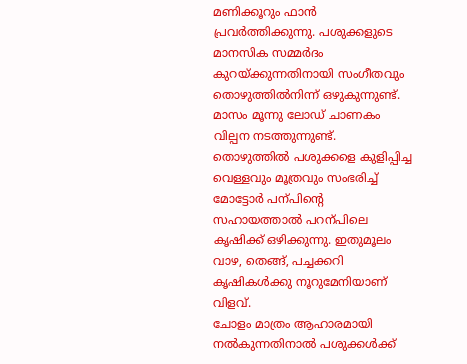മണിക്കൂറും ഫാൻ പ്രവർത്തിക്കുന്നു. പശുക്കളുടെ മാനസിക സമ്മർദം കുറയ്ക്കുന്നതിനായി സംഗീതവും തൊഴുത്തിൽനിന്ന് ഒഴുകുന്നുണ്ട്.
മാസം മൂന്നു ലോഡ് ചാണകം വില്പന നടത്തുന്നുണ്ട്. തൊഴുത്തിൽ പശുക്കളെ കുളിപ്പിച്ച വെള്ളവും മൂത്രവും സംഭരിച്ച് മോട്ടോർ പന്പിന്റെ സഹായത്താൽ പറന്പിലെ കൃഷിക്ക് ഒഴിക്കുന്നു. ഇതുമൂലം വാഴ, തെങ്ങ്, പച്ചക്കറി കൃഷികൾക്കു നൂറുമേനിയാണ് വിളവ്.
ചോളം മാത്രം ആഹാരമായി നൽകുന്നതിനാൽ പശുക്കൾക്ക്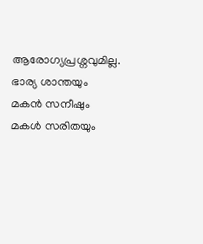ആരോഗ്യപ്രശ്നവുമില്ല. ഭാര്യ ശാന്തയും മകൻ സനീഷും മകൾ സരിതയും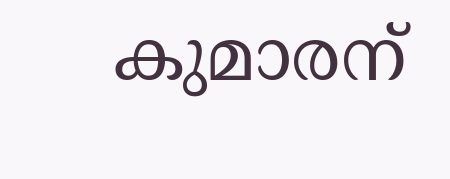കുമാരന്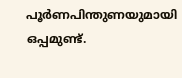പൂർണപിന്തുണയുമായി ഒപ്പമുണ്ട്.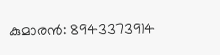കുമാരൻ: 8943373914